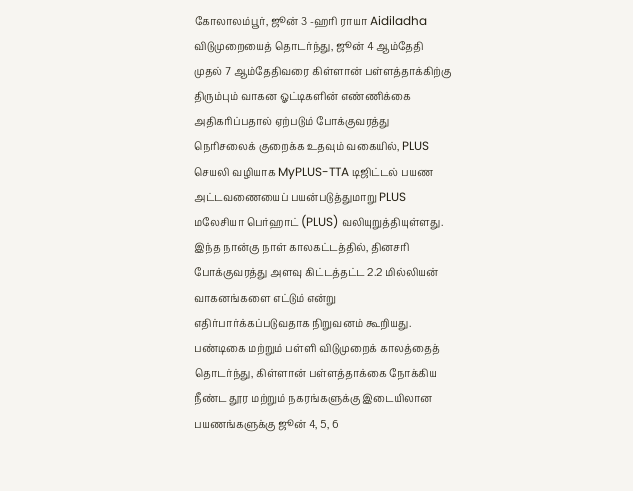கோலாலம்பூர், ஜூன் 3 -ஹரி ராயா Aidiladha விடுமுறையைத் தொடர்ந்து, ஜூன் 4 ஆம்தேதி முதல் 7 ஆம்தேதிவரை கிள்ளான் பள்ளத்தாக்கிற்கு திரும்பும் வாகன ஓட்டிகளின் எண்ணிக்கை அதிகரிப்பதால் ஏற்படும் போக்குவரத்து நெரிசலைக் குறைக்க உதவும் வகையில், PLUS செயலி வழியாக MyPLUS-TTA டிஜிட்டல் பயண அட்டவணையைப் பயன்படுத்துமாறு PLUS மலேசியா பெர்ஹாட் (PLUS) வலியுறுத்தியுள்ளது.
இந்த நான்கு நாள் காலகட்டத்தில், தினசரி போக்குவரத்து அளவு கிட்டத்தட்ட 2.2 மில்லியன் வாகனங்களை எட்டும் என்று எதிர்பார்க்கப்படுவதாக நிறுவனம் கூறியது.
பண்டிகை மற்றும் பள்ளி விடுமுறைக் காலத்தைத் தொடர்ந்து, கிள்ளான் பள்ளத்தாக்கை நோக்கிய நீண்ட தூர மற்றும் நகரங்களுக்கு இடையிலான பயணங்களுக்கு ஜூன் 4, 5, 6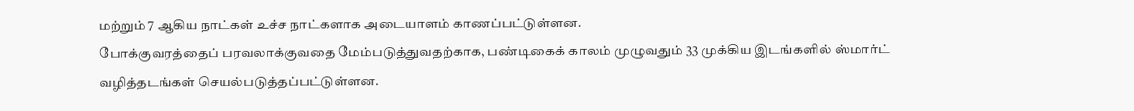மற்றும் 7 ஆகிய நாட்கள் உச்ச நாட்களாக அடையாளம் காணப்பட்டுள்ளன.
போக்குவரத்தைப் பரவலாக்குவதை மேம்படுத்துவதற்காக, பண்டிகைக் காலம் முழுவதும் 33 முக்கிய இடங்களில் ஸ்மார்ட் வழித்தடங்கள் செயல்படுத்தப்பட்டுள்ளன.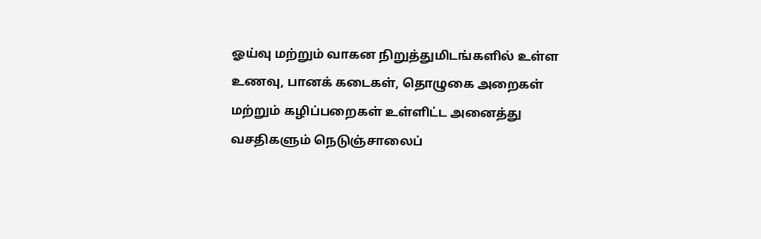ஓய்வு மற்றும் வாகன நிறுத்துமிடங்களில் உள்ள உணவு, பானக் கடைகள், தொழுகை அறைகள் மற்றும் கழிப்பறைகள் உள்ளிட்ட அனைத்து வசதிகளும் நெடுஞ்சாலைப்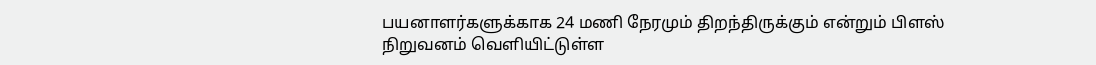பயனாளர்களுக்காக 24 மணி நேரமும் திறந்திருக்கும் என்றும் பிளஸ் நிறுவனம் வெளியிட்டுள்ள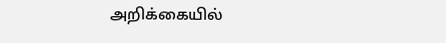அறிக்கையில்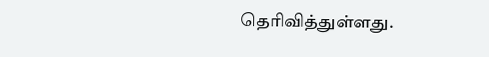தெரிவித்துள்ளது.